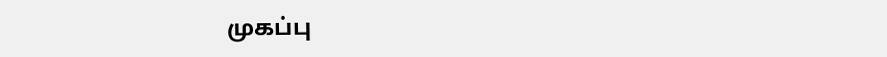முகப்பு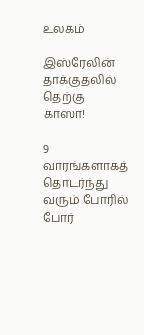உலகம்

இஸ்ரேலின் தாக்குதலில் தெற்கு காஸா!

9 வாரங்களாகத் தொடர்ந்து வரும் போரில் போர்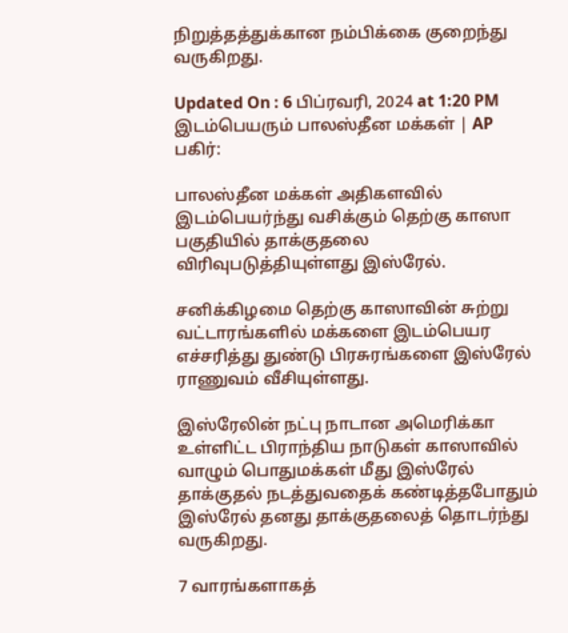நிறுத்தத்துக்கான நம்பிக்கை குறைந்து வருகிறது.

Updated On : 6 பிப்ரவரி, 2024 at 1:20 PM
இடம்பெயரும் பாலஸ்தீன மக்கள் | AP
பகிர்:

பாலஸ்தீன மக்கள் அதிகளவில் இடம்பெயர்ந்து வசிக்கும் தெற்கு காஸா பகுதியில் தாக்குதலை விரிவுபடுத்தியுள்ளது இஸ்ரேல்.

சனிக்கிழமை தெற்கு காஸாவின் சுற்று வட்டாரங்களில் மக்களை இடம்பெயர எச்சரித்து துண்டு பிரசுரங்களை இஸ்ரேல் ராணுவம் வீசியுள்ளது.

இஸ்ரேலின் நட்பு நாடான அமெரிக்கா உள்ளிட்ட பிராந்திய நாடுகள் காஸாவில் வாழும் பொதுமக்கள் மீது இஸ்ரேல் தாக்குதல் நடத்துவதைக் கண்டித்தபோதும் இஸ்ரேல் தனது தாக்குதலைத் தொடர்ந்து வருகிறது.

7 வாரங்களாகத்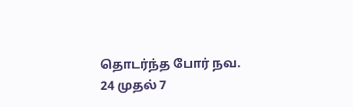தொடர்ந்த போர் நவ. 24 முதல் 7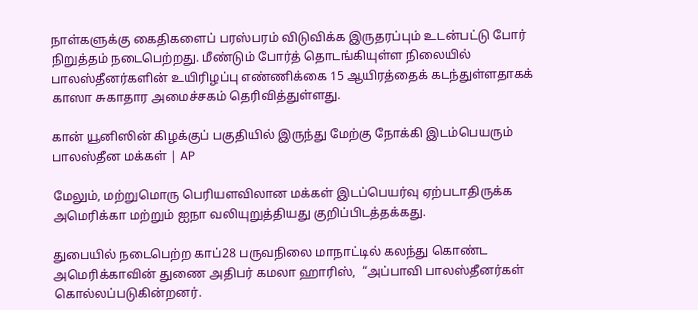நாள்களுக்கு கைதிகளைப் பரஸ்பரம் விடுவிக்க இருதரப்பும் உடன்பட்டு போர் நிறுத்தம் நடைபெற்றது. மீண்டும் போர்த் தொடங்கியுள்ள நிலையில் பாலஸ்தீனர்களின் உயிரிழப்பு எண்ணிக்கை 15 ஆயிரத்தைக் கடந்துள்ளதாகக் காஸா சுகாதார அமைச்சகம் தெரிவித்துள்ளது.

கான் யூனிஸின் கிழக்குப் பகுதியில் இருந்து மேற்கு நோக்கி இடம்பெயரும் பாலஸ்தீன மக்கள் | AP

மேலும், மற்றுமொரு பெரியளவிலான மக்கள் இடப்பெயர்வு ஏற்படாதிருக்க அமெரிக்கா மற்றும் ஐநா வலியுறுத்தியது குறிப்பிடத்தக்கது.

துபையில் நடைபெற்ற காப்28 பருவநிலை மாநாட்டில் கலந்து கொண்ட அமெரிக்காவின் துணை அதிபர் கமலா ஹாரிஸ்,  “அப்பாவி பாலஸ்தீனர்கள் கொல்லப்படுகின்றனர்.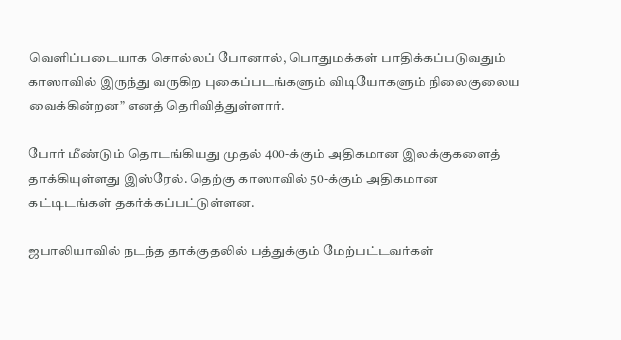வெளிப்படையாக சொல்லப் போனால், பொதுமக்கள் பாதிக்கப்படுவதும் காஸாவில் இருந்து வருகிற புகைப்படங்களும் விடியோகளும் நிலைகுலைய வைக்கின்றன” எனத் தெரிவித்துள்ளார்.

போர் மீண்டும் தொடங்கியது முதல் 400-க்கும் அதிகமான இலக்குகளைத் தாக்கியுள்ளது இஸ்ரேல். தெற்கு காஸாவில் 50-க்கும் அதிகமான கட்டிடங்கள் தகர்க்கப்பட்டுள்ளன.

ஜபாலியாவில் நடந்த தாக்குதலில் பத்துக்கும் மேற்பட்டவர்கள்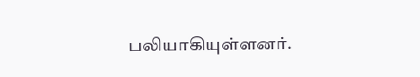பலியாகியுள்ளனர்.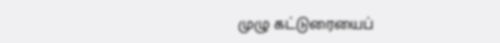முழு கட்டுரையைப்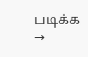படிக்க →